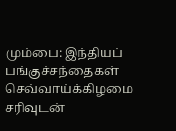மும்பை: இந்தியப் பங்குச்சந்தைகள் செவ்வாய்க்கிழமை சரிவுடன்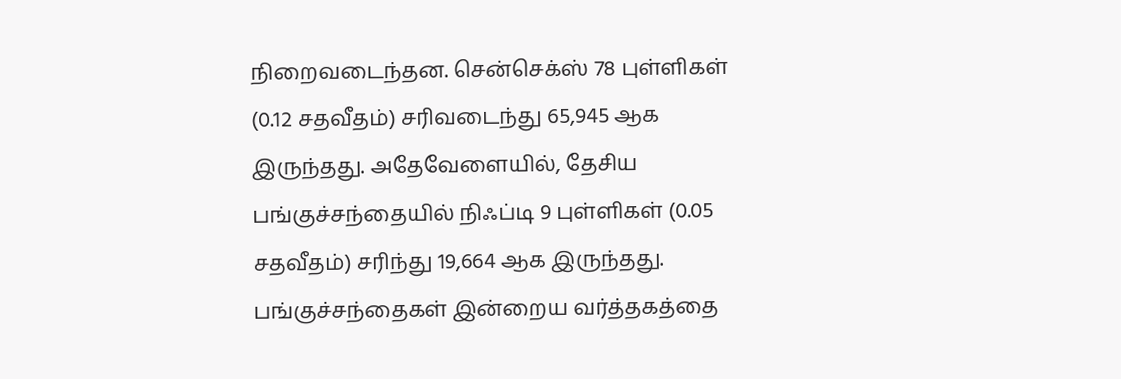நிறைவடைந்தன. சென்செக்ஸ் 78 புள்ளிகள் (0.12 சதவீதம்) சரிவடைந்து 65,945 ஆக இருந்தது. அதேவேளையில், தேசிய பங்குச்சந்தையில் நிஃப்டி 9 புள்ளிகள் (0.05 சதவீதம்) சரிந்து 19,664 ஆக இருந்தது.
பங்குச்சந்தைகள் இன்றைய வர்த்தகத்தை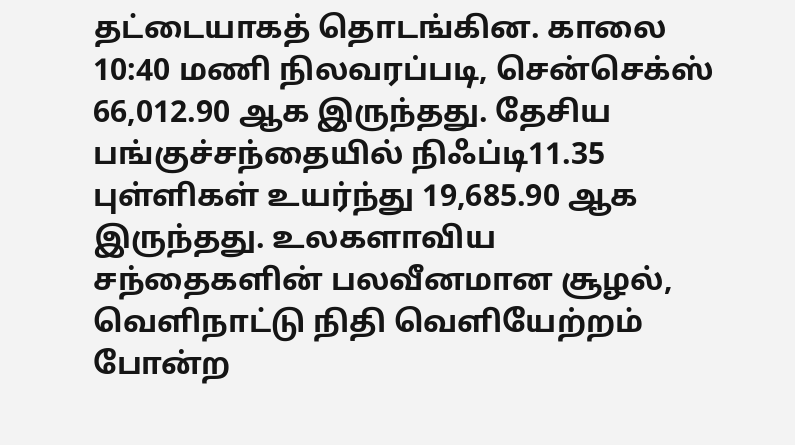தட்டையாகத் தொடங்கின. காலை 10:40 மணி நிலவரப்படி, சென்செக்ஸ் 66,012.90 ஆக இருந்தது. தேசிய பங்குச்சந்தையில் நிஃப்டி11.35 புள்ளிகள் உயர்ந்து 19,685.90 ஆக இருந்தது. உலகளாவிய சந்தைகளின் பலவீனமான சூழல், வெளிநாட்டு நிதி வெளியேற்றம் போன்ற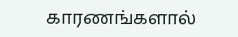காரணங்களால்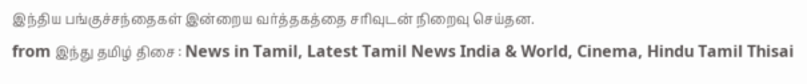இந்திய பங்குச்சந்தைகள் இன்றைய வர்த்தகத்தை சரிவுடன் நிறைவு செய்தன.
from இந்து தமிழ் திசை : News in Tamil, Latest Tamil News India & World, Cinema, Hindu Tamil Thisai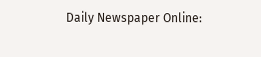Daily Newspaper Online: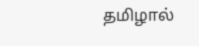தமிழால்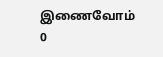இணைவோம்
0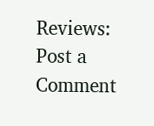Reviews:
Post a Comment